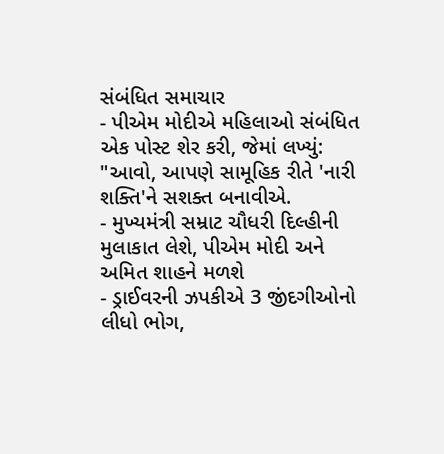સંબંધિત સમાચાર
- પીએમ મોદીએ મહિલાઓ સંબંધિત એક પોસ્ટ શેર કરી, જેમાં લખ્યું: "આવો, આપણે સામૂહિક રીતે 'નારી શક્તિ'ને સશક્ત બનાવીએ.
- મુખ્યમંત્રી સમ્રાટ ચૌધરી દિલ્હીની મુલાકાત લેશે, પીએમ મોદી અને અમિત શાહને મળશે
- ડ્રાઈવરની ઝપકીએ 3 જીંદગીઓનો લીધો ભોગ,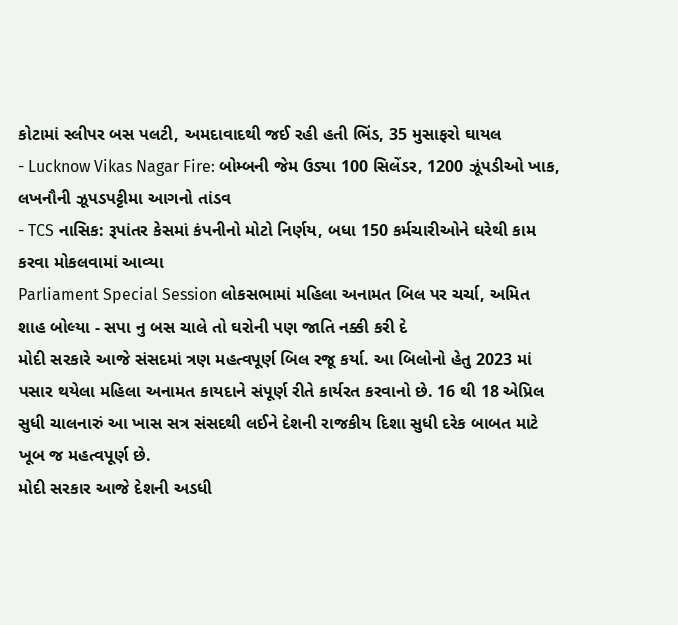કોટામાં સ્લીપર બસ પલટી, અમદાવાદથી જઈ રહી હતી ભિંડ, 35 મુસાફરો ઘાયલ
- Lucknow Vikas Nagar Fire: બોમ્બની જેમ ઉડ્યા 100 સિલેંડર, 1200 ઝૂંપડીઓ ખાક, લખનૌની ઝૂપડપટ્ટીમા આગનો તાંડવ
- TCS નાસિક: રૂપાંતર કેસમાં કંપનીનો મોટો નિર્ણય, બધા 150 કર્મચારીઓને ઘરેથી કામ કરવા મોકલવામાં આવ્યા
Parliament Special Session લોકસભામાં મહિલા અનામત બિલ પર ચર્ચા, અમિત શાહ બોલ્યા - સપા નુ બસ ચાલે તો ઘરોની પણ જાતિ નક્કી કરી દે
મોદી સરકારે આજે સંસદમાં ત્રણ મહત્વપૂર્ણ બિલ રજૂ કર્યા. આ બિલોનો હેતુ 2023 માં પસાર થયેલા મહિલા અનામત કાયદાને સંપૂર્ણ રીતે કાર્યરત કરવાનો છે. 16 થી 18 એપ્રિલ સુધી ચાલનારું આ ખાસ સત્ર સંસદથી લઈને દેશની રાજકીય દિશા સુધી દરેક બાબત માટે ખૂબ જ મહત્વપૂર્ણ છે.
મોદી સરકાર આજે દેશની અડધી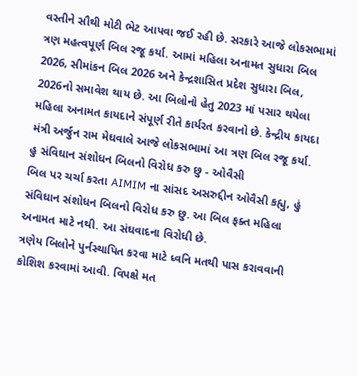વસ્તીને સૌથી મોટી ભેટ આપવા જઈ રહી છે. સરકારે આજે લોકસભામાં ત્રણ મહત્વપૂર્ણ બિલ રજૂ કર્યા. આમાં મહિલા અનામત સુધારા બિલ 2026, સીમાંકન બિલ 2026 અને કેન્દ્રશાસિત પ્રદેશ સુધારા બિલ, 2026નો સમાવેશ થાય છે. આ બિલોનો હેતુ 2023 માં પસાર થયેલા મહિલા અનામત કાયદાને સંપૂર્ણ રીતે કાર્યરત કરવાનો છે. કેન્દ્રીય કાયદા મંત્રી અર્જુન રામ મેઘવાલે આજે લોકસભામાં આ ત્રણ બિલ રજૂ કર્યા.
હુ સંવિઘાન સંશોધન બિલનો વિરોધ કરુ છુ - ઓવૈસી
બિલ પર ચર્ચા કરતા AIMIM ના સાંસદ અસરુદ્દીન ઓવૈસી કહ્યુ, હું સંવિઘાન સંશોધન બિલનો વિરોધ કરુ છુ. આ બિલ ફક્ત મહિલા અનામત માટે નથી. આ સંઘવાદના વિરોધી છે.
ત્રણેય બિલોને પુર્નસ્થાપિત કરવા માટે ધ્વનિ મતથી પાસ કરાવવાની કોશિશ કરવામાં આવી. વિપક્ષે મત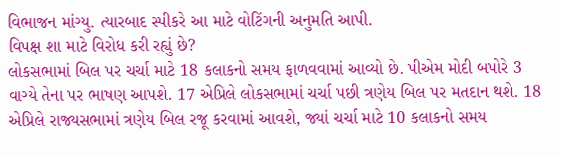વિભાજન માંગ્યુ. ત્યારબાદ સ્પીકરે આ માટે વોટિંગની અનુમતિ આપી.
વિપક્ષ શા માટે વિરોધ કરી રહ્યું છે?
લોકસભામાં બિલ પર ચર્ચા માટે 18 કલાકનો સમય ફાળવવામાં આવ્યો છે. પીએમ મોદી બપોરે 3 વાગ્યે તેના પર ભાષણ આપશે. 17 એપ્રિલે લોકસભામાં ચર્ચા પછી ત્રણેય બિલ પર મતદાન થશે. 18 એપ્રિલે રાજ્યસભામાં ત્રણેય બિલ રજૂ કરવામાં આવશે, જ્યાં ચર્ચા માટે 10 કલાકનો સમય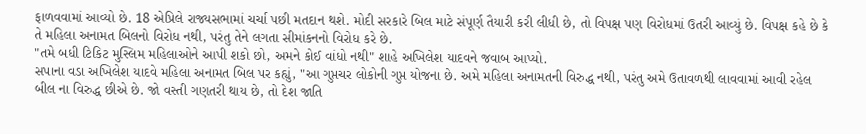ફાળવવામાં આવ્યો છે. 18 એપ્રિલે રાજ્યસભામાં ચર્ચા પછી મતદાન થશે. મોદી સરકારે બિલ માટે સંપૂર્ણ તૈયારી કરી લીધી છે, તો વિપક્ષ પણ વિરોધમાં ઉતરી આવ્યું છે. વિપક્ષ કહે છે કે તે મહિલા અનામત બિલનો વિરોધ નથી, પરંતુ તેને લગતા સીમાંકનનો વિરોધ કરે છે.
"તમે બધી ટિકિટ મુસ્લિમ મહિલાઓને આપી શકો છો, અમને કોઈ વાંધો નથી" શાહે અખિલેશ યાદવને જવાબ આપ્યો.
સપાના વડા અખિલેશ યાદવે મહિલા અનામત બિલ પર કહ્યું, "આ ગુપ્તચર લોકોની ગુપ્ત યોજના છે. અમે મહિલા અનામતની વિરુદ્ધ નથી, પરંતુ અમે ઉતાવળથી લાવવામાં આવી રહેલ બીલ ના વિરુદ્ધ છીએ છે. જો વસ્તી ગણતરી થાય છે, તો દેશ જાતિ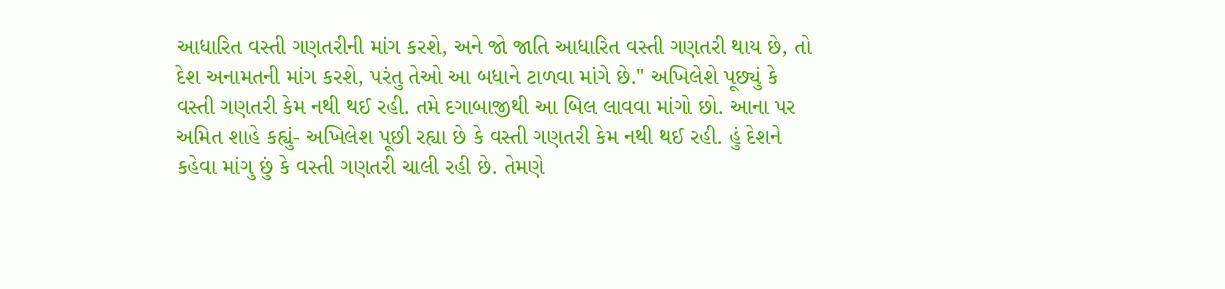આધારિત વસ્તી ગણતરીની માંગ કરશે, અને જો જાતિ આધારિત વસ્તી ગણતરી થાય છે, તો દેશ અનામતની માંગ કરશે, પરંતુ તેઓ આ બધાને ટાળવા માંગે છે." અખિલેશે પૂછ્યું કે વસ્તી ગણતરી કેમ નથી થઈ રહી. તમે દગાબાજીથી આ બિલ લાવવા માંગો છો. આના પર અમિત શાહે કહ્યું- અખિલેશ પૂછી રહ્યા છે કે વસ્તી ગણતરી કેમ નથી થઈ રહી. હું દેશને કહેવા માંગુ છું કે વસ્તી ગણતરી ચાલી રહી છે. તેમણે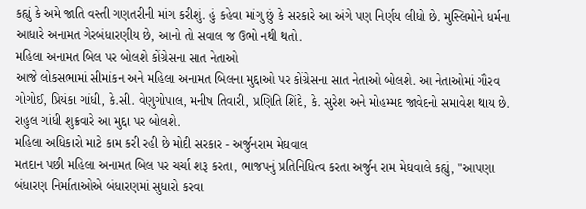કહ્યું કે અમે જાતિ વસ્તી ગણતરીની માંગ કરીશું. હું કહેવા માંગુ છું કે સરકારે આ અંગે પણ નિર્ણય લીધો છે. મુસ્લિમોને ધર્મના આધારે અનામત ગેરબંધારણીય છે, આનો તો સવાલ જ ઉભો નથી થતો.
મહિલા અનામત બિલ પર બોલશે કોંગ્રેસના સાત નેતાઓ
આજે લોકસભામાં સીમાંકન અને મહિલા અનામત બિલના મુદ્દાઓ પર કોંગ્રેસના સાત નેતાઓ બોલશે. આ નેતાઓમાં ગૌરવ ગોગોઈ, પ્રિયંકા ગાંધી, કે.સી. વેણુગોપાલ, મનીષ તિવારી, પ્રણિતિ શિંદે, કે. સુરેશ અને મોહમ્મદ જાવેદનો સમાવેશ થાય છે. રાહુલ ગાંધી શુક્રવારે આ મુદ્દા પર બોલશે.
મહિલા અધિકારો માટે કામ કરી રહી છે મોદી સરકાર - અર્જુનરામ મેઘવાલ
મતદાન પછી મહિલા અનામત બિલ પર ચર્ચા શરૂ કરતા, ભાજપનું પ્રતિનિધિત્વ કરતા અર્જુન રામ મેઘવાલે કહ્યું, "આપણા બંધારણ નિર્માતાઓએ બંધારણમાં સુધારો કરવા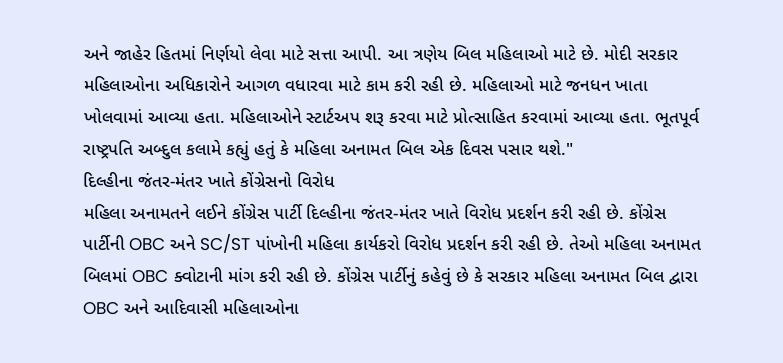અને જાહેર હિતમાં નિર્ણયો લેવા માટે સત્તા આપી. આ ત્રણેય બિલ મહિલાઓ માટે છે. મોદી સરકાર મહિલાઓના અધિકારોને આગળ વધારવા માટે કામ કરી રહી છે. મહિલાઓ માટે જનધન ખાતા ખોલવામાં આવ્યા હતા. મહિલાઓને સ્ટાર્ટઅપ શરૂ કરવા માટે પ્રોત્સાહિત કરવામાં આવ્યા હતા. ભૂતપૂર્વ રાષ્ટ્રપતિ અબ્દુલ કલામે કહ્યું હતું કે મહિલા અનામત બિલ એક દિવસ પસાર થશે."
દિલ્હીના જંતર-મંતર ખાતે કોંગ્રેસનો વિરોધ
મહિલા અનામતને લઈને કોંગ્રેસ પાર્ટી દિલ્હીના જંતર-મંતર ખાતે વિરોધ પ્રદર્શન કરી રહી છે. કોંગ્રેસ પાર્ટીની OBC અને SC/ST પાંખોની મહિલા કાર્યકરો વિરોધ પ્રદર્શન કરી રહી છે. તેઓ મહિલા અનામત બિલમાં OBC ક્વોટાની માંગ કરી રહી છે. કોંગ્રેસ પાર્ટીનું કહેવું છે કે સરકાર મહિલા અનામત બિલ દ્વારા OBC અને આદિવાસી મહિલાઓના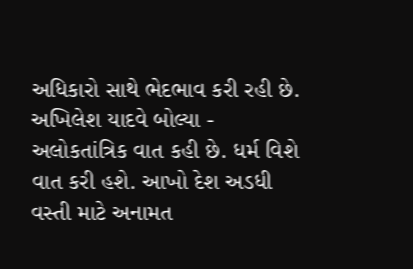અધિકારો સાથે ભેદભાવ કરી રહી છે.
અખિલેશ યાદવે બોલ્યા - અલોકતાંત્રિક વાત કહી છે. ધર્મ વિશે વાત કરી હશે. આખો દેશ અડધી વસ્તી માટે અનામત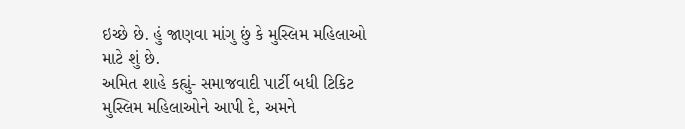ઇચ્છે છે. હું જાણવા માંગુ છું કે મુસ્લિમ મહિલાઓ માટે શું છે.
અમિત શાહે કહ્યું- સમાજવાદી પાર્ટી બધી ટિકિટ મુસ્લિમ મહિલાઓને આપી દે, અમને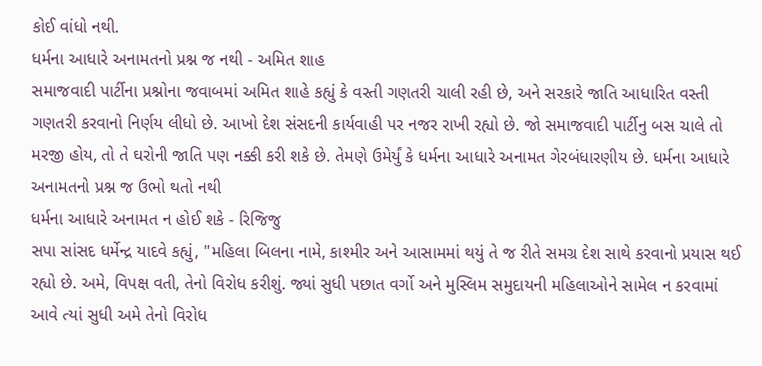કોઈ વાંધો નથી.
ધર્મના આધારે અનામતનો પ્રશ્ન જ નથી - અમિત શાહ
સમાજવાદી પાર્ટીના પ્રશ્નોના જવાબમાં અમિત શાહે કહ્યું કે વસ્તી ગણતરી ચાલી રહી છે, અને સરકારે જાતિ આધારિત વસ્તી ગણતરી કરવાનો નિર્ણય લીધો છે. આખો દેશ સંસદની કાર્યવાહી પર નજર રાખી રહ્યો છે. જો સમાજવાદી પાર્ટીનુ બસ ચાલે તો મરજી હોય, તો તે ઘરોની જાતિ પણ નક્કી કરી શકે છે. તેમણે ઉમેર્યું કે ધર્મના આધારે અનામત ગેરબંધારણીય છે. ધર્મના આધારે અનામતનો પ્રશ્ન જ ઉભો થતો નથી
ધર્મના આધારે અનામત ન હોઈ શકે - રિજિજુ
સપા સાંસદ ધર્મેન્દ્ર યાદવે કહ્યું, "મહિલા બિલના નામે, કાશ્મીર અને આસામમાં થયું તે જ રીતે સમગ્ર દેશ સાથે કરવાનો પ્રયાસ થઈ રહ્યો છે. અમે, વિપક્ષ વતી, તેનો વિરોધ કરીશું. જ્યાં સુધી પછાત વર્ગો અને મુસ્લિમ સમુદાયની મહિલાઓને સામેલ ન કરવામાં આવે ત્યાં સુધી અમે તેનો વિરોધ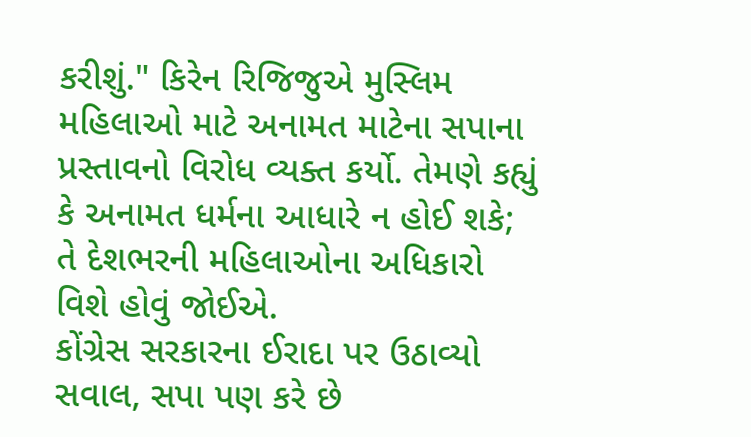કરીશું." કિરેન રિજિજુએ મુસ્લિમ મહિલાઓ માટે અનામત માટેના સપાના પ્રસ્તાવનો વિરોધ વ્યક્ત કર્યો. તેમણે કહ્યું કે અનામત ધર્મના આધારે ન હોઈ શકે; તે દેશભરની મહિલાઓના અધિકારો વિશે હોવું જોઈએ.
કોંગ્રેસ સરકારના ઈરાદા પર ઉઠાવ્યો સવાલ, સપા પણ કરે છે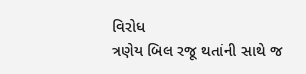વિરોધ
ત્રણેય બિલ રજૂ થતાંની સાથે જ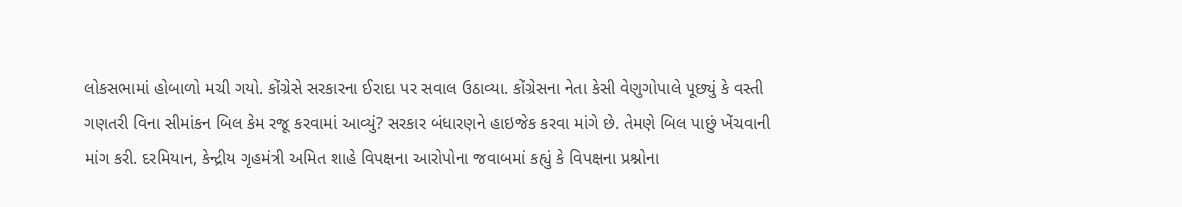લોકસભામાં હોબાળો મચી ગયો. કોંગ્રેસે સરકારના ઈરાદા પર સવાલ ઉઠાવ્યા. કોંગ્રેસના નેતા કેસી વેણુગોપાલે પૂછ્યું કે વસ્તી ગણતરી વિના સીમાંકન બિલ કેમ રજૂ કરવામાં આવ્યું? સરકાર બંધારણને હાઇજેક કરવા માંગે છે. તેમણે બિલ પાછું ખેંચવાની માંગ કરી. દરમિયાન, કેન્દ્રીય ગૃહમંત્રી અમિત શાહે વિપક્ષના આરોપોના જવાબમાં કહ્યું કે વિપક્ષના પ્રશ્નોના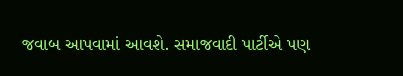જવાબ આપવામાં આવશે. સમાજવાદી પાર્ટીએ પણ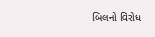બિલનો વિરોધ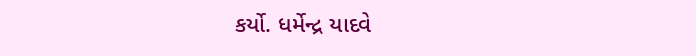કર્યો. ધર્મેન્દ્ર યાદવે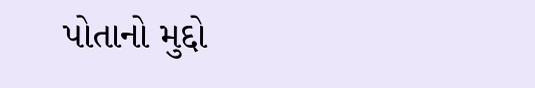પોતાનો મુદ્દો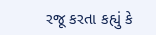રજૂ કરતા કહ્યું કે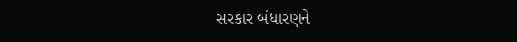સરકાર બંધારણને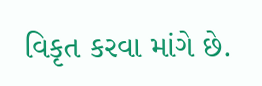વિકૃત કરવા માંગે છે.